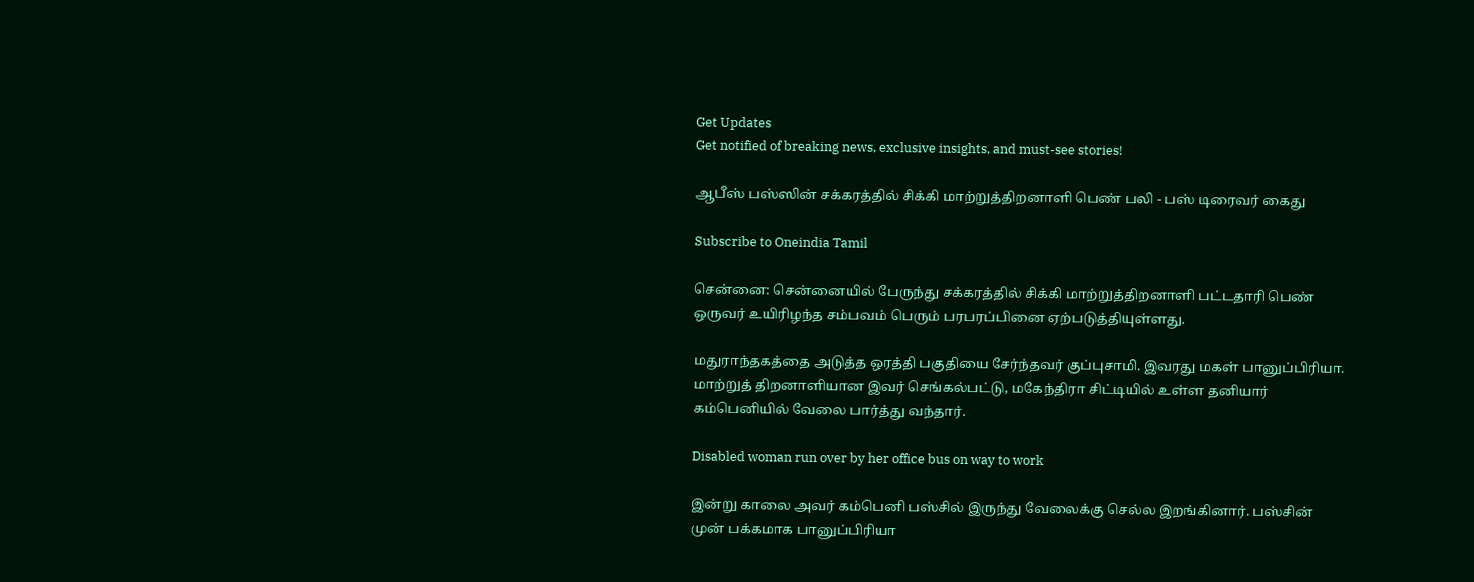Get Updates
Get notified of breaking news, exclusive insights, and must-see stories!

ஆபீஸ் பஸ்ஸின் சக்கரத்தில் சிக்கி மாற்றுத்திறனாளி பெண் பலி - பஸ் டிரைவர் கைது

Subscribe to Oneindia Tamil

சென்னை: சென்னையில் பேருந்து சக்கரத்தில் சிக்கி மாற்றுத்திறனாளி பட்டதாரி பெண் ஒருவர் உயிரிழந்த சம்பவம் பெரும் பரபரப்பினை ஏற்படுத்தியுள்ளது.

மதுராந்தகத்தை அடுத்த ஒரத்தி பகுதியை சேர்ந்தவர் குப்புசாமி. இவரது மகள் பானுப்பிரியா. மாற்றுத் திறனாளியான இவர் செங்கல்பட்டு, மகேந்திரா சிட்டியில் உள்ள தனியார் கம்பெனியில் வேலை பார்த்து வந்தார்.

Disabled woman run over by her office bus on way to work

இன்று காலை அவர் கம்பெனி பஸ்சில் இருந்து வேலைக்கு செல்ல இறங்கினார். பஸ்சின் முன் பக்கமாக பானுப்பிரியா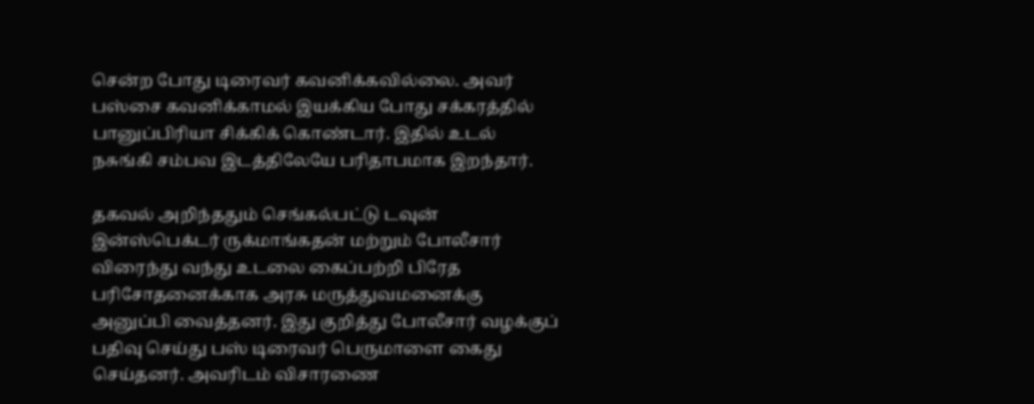சென்ற போது டிரைவர் கவனிக்கவில்லை. அவர் பஸ்சை கவனிக்காமல் இயக்கிய போது சக்கரத்தில் பானுப்பிரியா சிக்கிக் கொண்டார். இதில் உடல் நசுங்கி சம்பவ இடத்திலேயே பரிதாபமாக இறந்தார்.

தகவல் அறிந்ததும் செங்கல்பட்டு டவுன் இன்ஸ்பெக்டர் ருக்மாங்கதன் மற்றும் போலீசார் விரைந்து வந்து உடலை கைப்பற்றி பிரேத பரிசோதனைக்காக அரசு மருத்துவமனைக்கு அனுப்பி வைத்தனர். இது குறித்து போலீசார் வழக்குப் பதிவு செய்து பஸ் டிரைவர் பெருமாளை கைது செய்தனர். அவரிடம் விசாரணை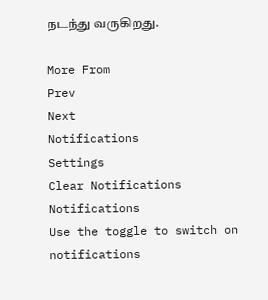நடந்து வருகிறது.

More From
Prev
Next
Notifications
Settings
Clear Notifications
Notifications
Use the toggle to switch on notifications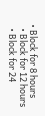• Block for 8 hours
  • Block for 12 hours
  • Block for 24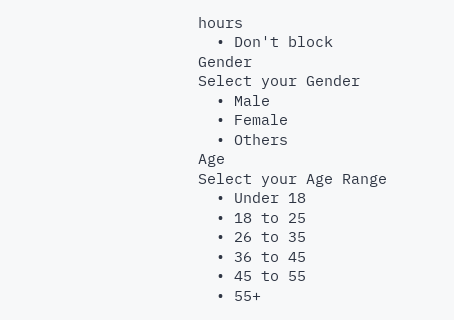hours
  • Don't block
Gender
Select your Gender
  • Male
  • Female
  • Others
Age
Select your Age Range
  • Under 18
  • 18 to 25
  • 26 to 35
  • 36 to 45
  • 45 to 55
  • 55+